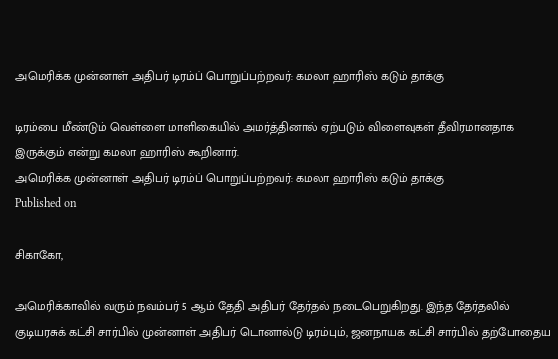அமெரிக்க முன்னாள் அதிபர் டிரம்ப் பொறுப்பற்றவர்: கமலா ஹாரிஸ் கடும் தாக்கு

டிரம்பை மீண்டும் வெள்ளை மாளிகையில் அமர்த்தினால் ஏற்படும் விளைவுகள் தீவிரமானதாக இருக்கும் என்று கமலா ஹாரிஸ் கூறினார்.
அமெரிக்க முன்னாள் அதிபர் டிரம்ப் பொறுப்பற்றவர்: கமலா ஹாரிஸ் கடும் தாக்கு
Published on

சிகாகோ,

அமெரிக்காவில் வரும் நவம்பர் 5 ஆம் தேதி அதிபர் தேர்தல் நடைபெறுகிறது. இந்த தேர்தலில் குடியரசுக் கட்சி சார்பில் முன்னாள் அதிபர் டொனால்டு டிரம்பும், ஜனநாயக கட்சி சார்பில் தற்போதைய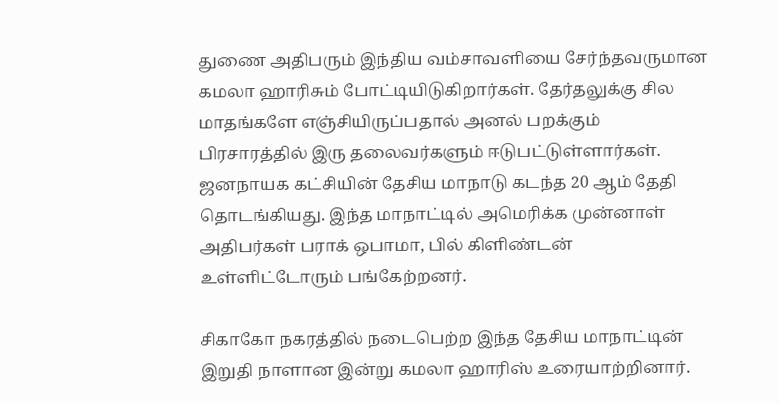துணை அதிபரும் இந்திய வம்சாவளியை சேர்ந்தவருமான கமலா ஹாரிசும் போட்டியிடுகிறார்கள். தேர்தலுக்கு சில மாதங்களே எஞ்சியிருப்பதால் அனல் பறக்கும் பிரசாரத்தில் இரு தலைவர்களும் ஈடுபட்டுள்ளார்கள். ஜனநாயக கட்சியின் தேசிய மாநாடு கடந்த 20 ஆம் தேதி தொடங்கியது. இந்த மாநாட்டில் அமெரிக்க முன்னாள் அதிபர்கள் பராக் ஒபாமா, பில் கிளிண்டன் உள்ளிட்டோரும் பங்கேற்றனர்.

சிகாகோ நகரத்தில் நடைபெற்ற இந்த தேசிய மாநாட்டின் இறுதி நாளான இன்று கமலா ஹாரிஸ் உரையாற்றினார்.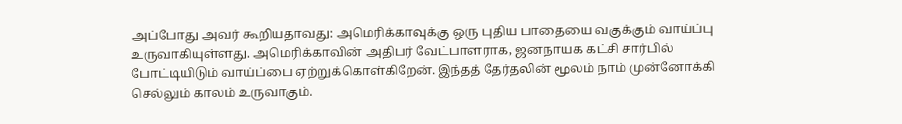அப்போது அவர் கூறியதாவது: அமெரிக்காவுக்கு ஒரு புதிய பாதையை வகுக்கும் வாய்ப்பு உருவாகியுள்ளது. அமெரிக்காவின் அதிபர் வேட்பாளராக, ஜனநாயக கட்சி சார்பில் போட்டியிடும் வாய்ப்பை ஏற்றுக்கொள்கிறேன். இந்தத் தேர்தலின் மூலம் நாம் முன்னோக்கி செல்லும் காலம் உருவாகும்.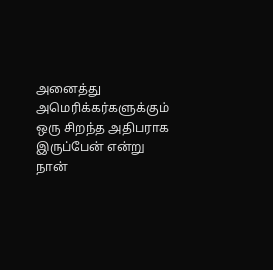அனைத்து அமெரிக்கர்களுக்கும் ஒரு சிறந்த அதிபராக இருப்பேன் என்று நான்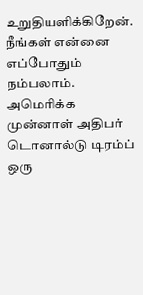உறுதியளிக்கிறேன். நீங்கள் என்னை எப்போதும் நம்பலாம். அமெரிக்க முன்னாள் அதிபர் டொனால்டு டிரம்ப் ஒரு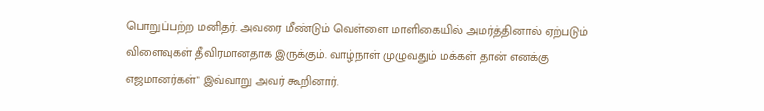பொறுப்பற்ற மனிதர். அவரை மீண்டும் வெள்ளை மாளிகையில் அமர்த்தினால் ஏற்படும் விளைவுகள் தீவிரமானதாக இருக்கும். வாழ்நாள் முழுவதும் மக்கள் தான் எனக்கு எஜமானர்கள்" இவ்வாறு அவர் கூறினார்.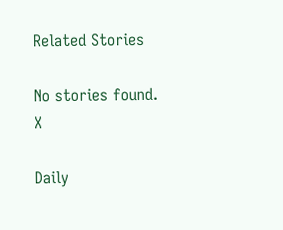Related Stories

No stories found.
X

Daily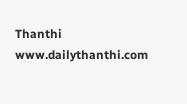Thanthi
www.dailythanthi.com